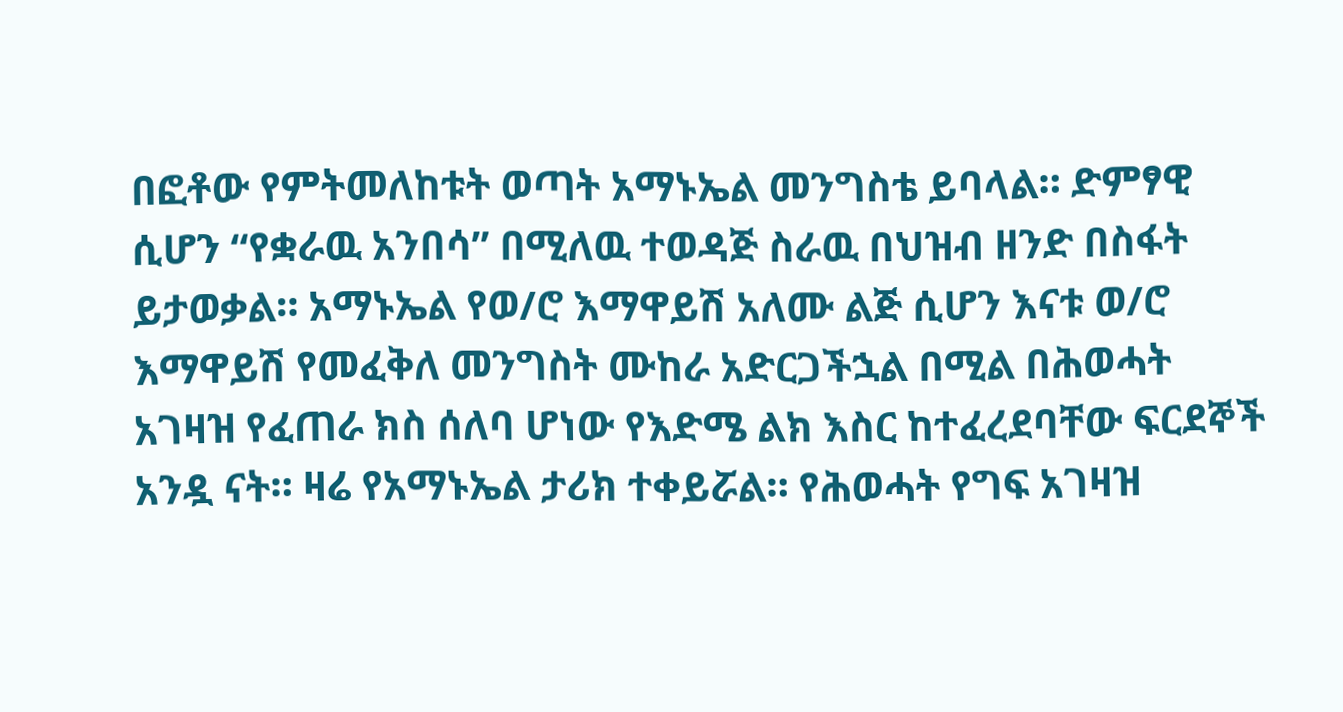በፎቶው የምትመለከቱት ወጣት አማኑኤል መንግስቴ ይባላል። ድምፃዊ ሲሆን “የቋራዉ አንበሳ” በሚለዉ ተወዳጅ ስራዉ በህዝብ ዘንድ በስፋት ይታወቃል። አማኑኤል የወ/ሮ እማዋይሽ አለሙ ልጅ ሲሆን እናቱ ወ/ሮ እማዋይሽ የመፈቅለ መንግስት ሙከራ አድርጋችኋል በሚል በሕወሓት አገዛዝ የፈጠራ ክስ ሰለባ ሆነው የእድሜ ልክ እስር ከተፈረደባቸው ፍርደኞች አንዷ ናት። ዛሬ የአማኑኤል ታሪክ ተቀይሯል። የሕወሓት የግፍ አገዛዝ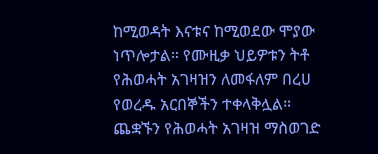ከሚወዳት እናቱና ከሚወደው ሞያው ነጥሎታል። የሙዚቃ ህይዎቱን ትቶ የሕወሓት አገዛዝን ለመፋለም በረሀ የወረዱ አርበኞችን ተቀላቅሏል። ጨቋኙን የሕወሓት አገዛዝ ማስወገድ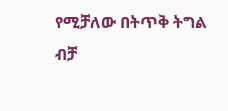የሚቻለው በትጥቅ ትግል ብቻ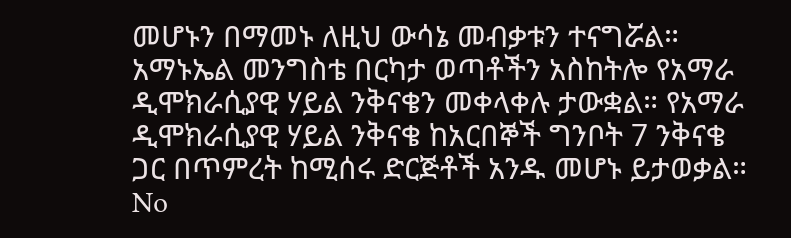መሆኑን በማመኑ ለዚህ ውሳኔ መብቃቱን ተናግሯል። አማኑኤል መንግስቴ በርካታ ወጣቶችን አስከትሎ የአማራ ዲሞክራሲያዊ ሃይል ንቅናቄን መቀላቀሉ ታውቋል። የአማራ ዲሞክራሲያዊ ሃይል ንቅናቄ ከአርበኞች ግንቦት 7 ንቅናቄ ጋር በጥምረት ከሚሰሩ ድርጅቶች አንዱ መሆኑ ይታወቃል።
No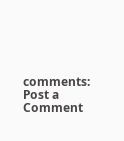comments:
Post a Comment